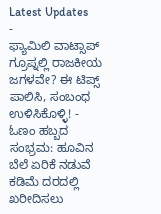Latest Updates
-
ಫ್ಯಾಮಿಲಿ ವಾಟ್ಸಾಪ್ ಗ್ರೂಪ್ನಲ್ಲಿ ರಾಜಕೀಯ ಜಗಳವೇ? ಈ ಟಿಪ್ಸ್ ಪಾಲಿಸಿ, ಸಂಬಂಧ ಉಳಿಸಿಕೊಳ್ಳಿ! -
ಓಣಂ ಹಬ್ಬದ ಸಂಭ್ರಮ: ಹೂವಿನ ಬೆಲೆ ಏರಿಕೆ ನಡುವೆ ಕಡಿಮೆ ದರದಲ್ಲಿ ಖರೀದಿಸಲು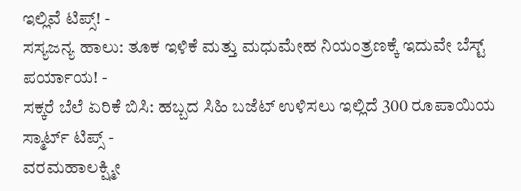ಇಲ್ಲಿವೆ ಟಿಪ್ಸ್! -
ಸಸ್ಯಜನ್ಯ ಹಾಲು: ತೂಕ ಇಳಿಕೆ ಮತ್ತು ಮಧುಮೇಹ ನಿಯಂತ್ರಣಕ್ಕೆ ಇದುವೇ ಬೆಸ್ಟ್ ಪರ್ಯಾಯ! -
ಸಕ್ಕರೆ ಬೆಲೆ ಏರಿಕೆ ಬಿಸಿ: ಹಬ್ಬದ ಸಿಹಿ ಬಜೆಟ್ ಉಳಿಸಲು ಇಲ್ಲಿದೆ 300 ರೂಪಾಯಿಯ ಸ್ಮಾರ್ಟ್ ಟಿಪ್ಸ್ -
ವರಮಹಾಲಕ್ಷ್ಮೀ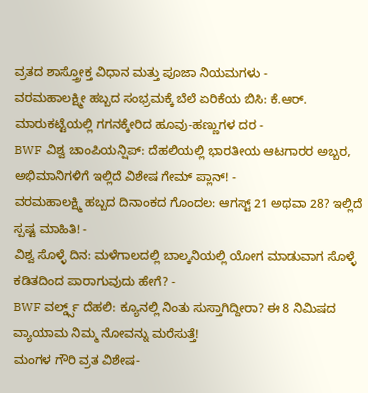ವ್ರತದ ಶಾಸ್ತ್ರೋಕ್ತ ವಿಧಾನ ಮತ್ತು ಪೂಜಾ ನಿಯಮಗಳು -
ವರಮಹಾಲಕ್ಷ್ಮೀ ಹಬ್ಬದ ಸಂಭ್ರಮಕ್ಕೆ ಬೆಲೆ ಏರಿಕೆಯ ಬಿಸಿ: ಕೆ.ಆರ್. ಮಾರುಕಟ್ಟೆಯಲ್ಲಿ ಗಗನಕ್ಕೇರಿದ ಹೂವು-ಹಣ್ಣುಗಳ ದರ -
BWF ವಿಶ್ವ ಚಾಂಪಿಯನ್ಷಿಪ್: ದೆಹಲಿಯಲ್ಲಿ ಭಾರತೀಯ ಆಟಗಾರರ ಅಬ್ಬರ, ಅಭಿಮಾನಿಗಳಿಗೆ ಇಲ್ಲಿದೆ ವಿಶೇಷ ಗೇಮ್ ಪ್ಲಾನ್! -
ವರಮಹಾಲಕ್ಷ್ಮಿ ಹಬ್ಬದ ದಿನಾಂಕದ ಗೊಂದಲ: ಆಗಸ್ಟ್ 21 ಅಥವಾ 28? ಇಲ್ಲಿದೆ ಸ್ಪಷ್ಟ ಮಾಹಿತಿ! -
ವಿಶ್ವ ಸೊಳ್ಳೆ ದಿನ: ಮಳೆಗಾಲದಲ್ಲಿ ಬಾಲ್ಕನಿಯಲ್ಲಿ ಯೋಗ ಮಾಡುವಾಗ ಸೊಳ್ಳೆ ಕಡಿತದಿಂದ ಪಾರಾಗುವುದು ಹೇಗೆ? -
BWF ವರ್ಲ್ಡ್ಸ್ ದೆಹಲಿ: ಕ್ಯೂನಲ್ಲಿ ನಿಂತು ಸುಸ್ತಾಗಿದ್ದೀರಾ? ಈ 8 ನಿಮಿಷದ ವ್ಯಾಯಾಮ ನಿಮ್ಮ ನೋವನ್ನು ಮರೆಸುತ್ತೆ!
ಮಂಗಳ ಗೌರಿ ವ್ರತ ವಿಶೇಷ-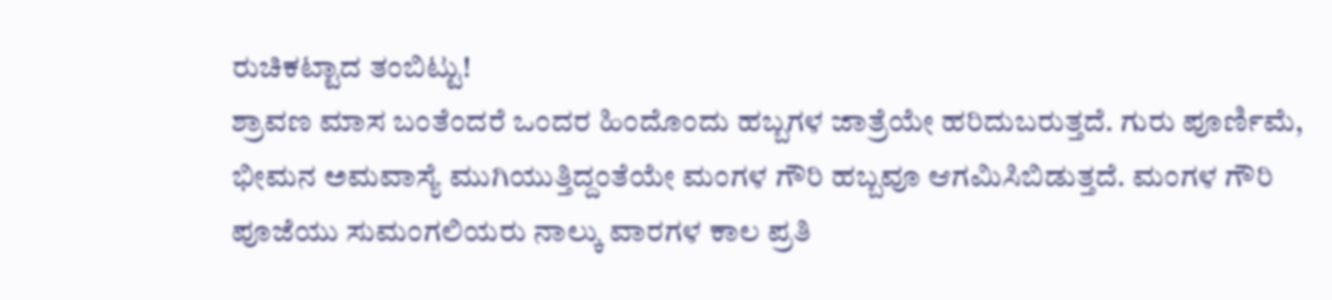ರುಚಿಕಟ್ಟಾದ ತಂಬಿಟ್ಟು!
ಶ್ರಾವಣ ಮಾಸ ಬಂತೆಂದರೆ ಒಂದರ ಹಿಂದೊಂದು ಹಬ್ಬಗಳ ಜಾತ್ರೆಯೇ ಹರಿದುಬರುತ್ತದೆ. ಗುರು ಪೂರ್ಣಿಮೆ, ಭೀಮನ ಅಮವಾಸ್ಯೆ ಮುಗಿಯುತ್ತಿದ್ದಂತೆಯೇ ಮಂಗಳ ಗೌರಿ ಹಬ್ಬವೂ ಆಗಮಿಸಿಬಿಡುತ್ತದೆ. ಮಂಗಳ ಗೌರಿ ಪೂಜೆಯು ಸುಮಂಗಲಿಯರು ನಾಲ್ಕು ವಾರಗಳ ಕಾಲ ಪ್ರತಿ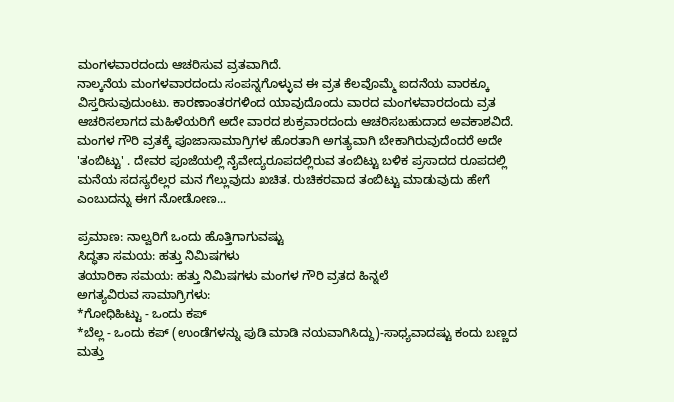ಮಂಗಳವಾರದಂದು ಆಚರಿಸುವ ವ್ರತವಾಗಿದೆ.
ನಾಲ್ಕನೆಯ ಮಂಗಳವಾರದಂದು ಸಂಪನ್ನಗೊಳ್ಳುವ ಈ ವ್ರತ ಕೆಲವೊಮ್ಮೆ ಐದನೆಯ ವಾರಕ್ಕೂ ವಿಸ್ತರಿಸುವುದುಂಟು. ಕಾರಣಾಂತರಗಳಿಂದ ಯಾವುದೊಂದು ವಾರದ ಮಂಗಳವಾರದಂದು ವ್ರತ ಆಚರಿಸಲಾಗದ ಮಹಿಳೆಯರಿಗೆ ಅದೇ ವಾರದ ಶುಕ್ರವಾರದಂದು ಆಚರಿಸಬಹುದಾದ ಅವಕಾಶವಿದೆ.
ಮಂಗಳ ಗೌರಿ ವ್ರತಕ್ಕೆ ಪೂಜಾಸಾಮಾಗ್ರಿಗಳ ಹೊರತಾಗಿ ಅಗತ್ಯವಾಗಿ ಬೇಕಾಗಿರುವುದೆಂದರೆ ಅದೇ 'ತಂಬಿಟ್ಟು' . ದೇವರ ಪೂಜೆಯಲ್ಲಿ ನೈವೇದ್ಯರೂಪದಲ್ಲಿರುವ ತಂಬಿಟ್ಟು ಬಳಿಕ ಪ್ರಸಾದದ ರೂಪದಲ್ಲಿ ಮನೆಯ ಸದಸ್ಯರೆಲ್ಲರ ಮನ ಗೆಲ್ಲುವುದು ಖಚಿತ. ರುಚಿಕರವಾದ ತಂಬಿಟ್ಟು ಮಾಡುವುದು ಹೇಗೆ ಎಂಬುದನ್ನು ಈಗ ನೋಡೋಣ...

ಪ್ರಮಾಣ: ನಾಲ್ವರಿಗೆ ಒಂದು ಹೊತ್ತಿಗಾಗುವಷ್ಟು
ಸಿದ್ಧತಾ ಸಮಯ: ಹತ್ತು ನಿಮಿಷಗಳು
ತಯಾರಿಕಾ ಸಮಯ: ಹತ್ತು ನಿಮಿಷಗಳು ಮಂಗಳ ಗೌರಿ ವ್ರತದ ಹಿನ್ನಲೆ
ಅಗತ್ಯವಿರುವ ಸಾಮಾಗ್ರಿಗಳು:
*ಗೋಧಿಹಿಟ್ಟು - ಒಂದು ಕಪ್
*ಬೆಲ್ಲ - ಒಂದು ಕಪ್ (ಉಂಡೆಗಳನ್ನು ಪುಡಿ ಮಾಡಿ ನಯವಾಗಿಸಿದ್ದು)-ಸಾಧ್ಯವಾದಷ್ಟು ಕಂದು ಬಣ್ಣದ ಮತ್ತು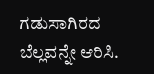ಗಡುಸಾಗಿರದ ಬೆಲ್ಲವನ್ನೇ ಆರಿಸಿ.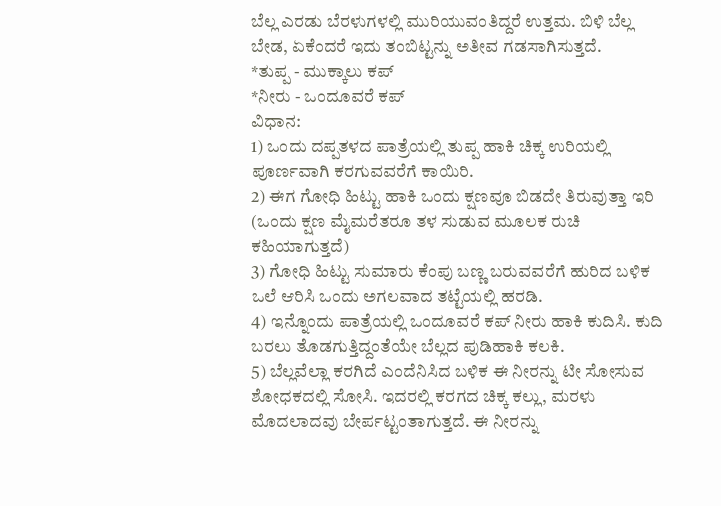ಬೆಲ್ಲ ಎರಡು ಬೆರಳುಗಳಲ್ಲಿ ಮುರಿಯುವಂತಿದ್ದರೆ ಉತ್ತಮ. ಬಿಳಿ ಬೆಲ್ಲ ಬೇಡ, ಏಕೆಂದರೆ ಇದು ತಂಬಿಟ್ಟನ್ನು ಅತೀವ ಗಡಸಾಗಿಸುತ್ತದೆ.
*ತುಪ್ಪ - ಮುಕ್ಕಾಲು ಕಪ್
*ನೀರು - ಒಂದೂವರೆ ಕಪ್
ವಿಧಾನ:
1) ಒಂದು ದಪ್ಪತಳದ ಪಾತ್ರೆಯಲ್ಲಿ ತುಪ್ಪ ಹಾಕಿ ಚಿಕ್ಕ ಉರಿಯಲ್ಲಿ ಪೂರ್ಣವಾಗಿ ಕರಗುವವರೆಗೆ ಕಾಯಿರಿ.
2) ಈಗ ಗೋಧಿ ಹಿಟ್ಟು ಹಾಕಿ ಒಂದು ಕ್ಷಣವೂ ಬಿಡದೇ ತಿರುವುತ್ತಾ ಇರಿ (ಒಂದು ಕ್ಷಣ ಮೈಮರೆತರೂ ತಳ ಸುಡುವ ಮೂಲಕ ರುಚಿ ಕಹಿಯಾಗುತ್ತದೆ)
3) ಗೋಧಿ ಹಿಟ್ಟು ಸುಮಾರು ಕೆಂಪು ಬಣ್ಣ ಬರುವವರೆಗೆ ಹುರಿದ ಬಳಿಕ ಒಲೆ ಆರಿಸಿ ಒಂದು ಅಗಲವಾದ ತಟ್ಟೆಯಲ್ಲಿ ಹರಡಿ.
4) ಇನ್ನೊಂದು ಪಾತ್ರೆಯಲ್ಲಿ ಒಂದೂವರೆ ಕಪ್ ನೀರು ಹಾಕಿ ಕುದಿಸಿ. ಕುದಿ ಬರಲು ತೊಡಗುತ್ತಿದ್ದಂತೆಯೇ ಬೆಲ್ಲದ ಪುಡಿಹಾಕಿ ಕಲಕಿ.
5) ಬೆಲ್ಲವೆಲ್ಲಾ ಕರಗಿದೆ ಎಂದೆನಿಸಿದ ಬಳಿಕ ಈ ನೀರನ್ನು ಟೀ ಸೋಸುವ ಶೋಧಕದಲ್ಲಿ ಸೋಸಿ. ಇದರಲ್ಲಿ ಕರಗದ ಚಿಕ್ಕ ಕಲ್ಲು, ಮರಳು ಮೊದಲಾದವು ಬೇರ್ಪಟ್ಟಂತಾಗುತ್ತದೆ. ಈ ನೀರನ್ನು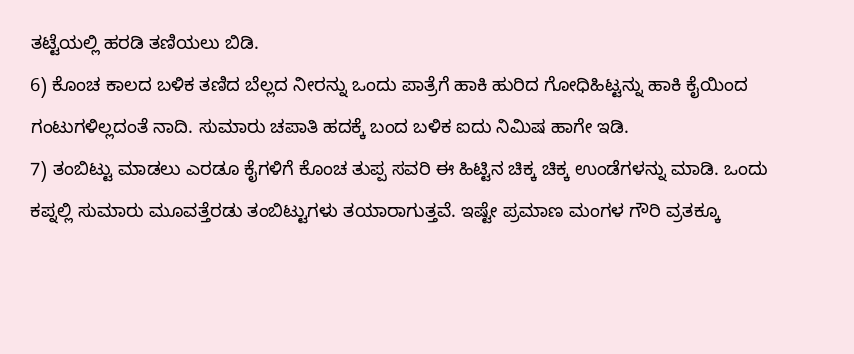ತಟ್ಟೆಯಲ್ಲಿ ಹರಡಿ ತಣಿಯಲು ಬಿಡಿ.
6) ಕೊಂಚ ಕಾಲದ ಬಳಿಕ ತಣಿದ ಬೆಲ್ಲದ ನೀರನ್ನು ಒಂದು ಪಾತ್ರೆಗೆ ಹಾಕಿ ಹುರಿದ ಗೋಧಿಹಿಟ್ಟನ್ನು ಹಾಕಿ ಕೈಯಿಂದ ಗಂಟುಗಳಿಲ್ಲದಂತೆ ನಾದಿ. ಸುಮಾರು ಚಪಾತಿ ಹದಕ್ಕೆ ಬಂದ ಬಳಿಕ ಐದು ನಿಮಿಷ ಹಾಗೇ ಇಡಿ.
7) ತಂಬಿಟ್ಟು ಮಾಡಲು ಎರಡೂ ಕೈಗಳಿಗೆ ಕೊಂಚ ತುಪ್ಪ ಸವರಿ ಈ ಹಿಟ್ಟಿನ ಚಿಕ್ಕ ಚಿಕ್ಕ ಉಂಡೆಗಳನ್ನು ಮಾಡಿ. ಒಂದು ಕಪ್ನಲ್ಲಿ ಸುಮಾರು ಮೂವತ್ತೆರಡು ತಂಬಿಟ್ಟುಗಳು ತಯಾರಾಗುತ್ತವೆ. ಇಷ್ಟೇ ಪ್ರಮಾಣ ಮಂಗಳ ಗೌರಿ ವ್ರತಕ್ಕೂ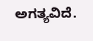ಅಗತ್ಯವಿದೆ.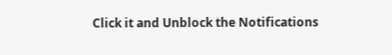Click it and Unblock the Notifications